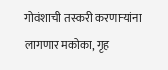गोवंशाची तस्करी करणाऱ्यांना लागणार मकोका, गृह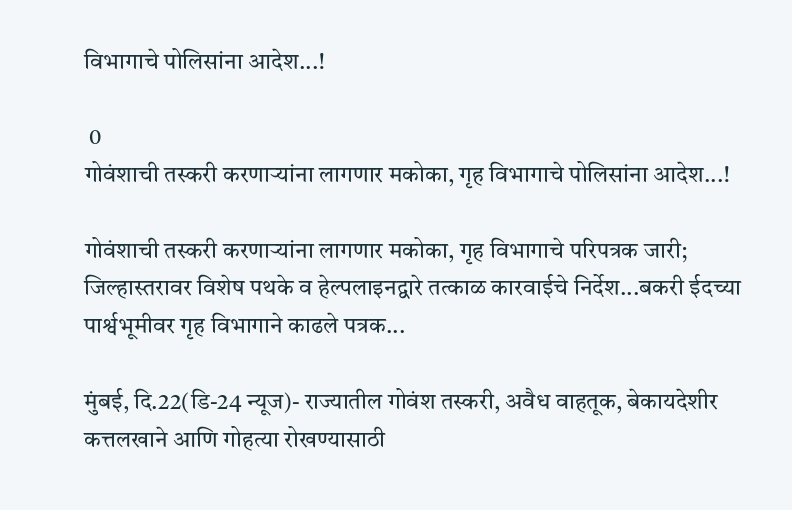विभागाचे पोलिसांना आदेश...!

 0
गोवंशाची तस्करी करणाऱ्यांना लागणार मकोका, गृह विभागाचे पोलिसांना आदेश...!

गोवंशाची तस्करी करणाऱ्यांना लागणार मकोका, गृह विभागाचे परिपत्रक जारी; जिल्हास्तरावर विशेष पथके व हेल्पलाइनद्वारे तत्काळ कारवाईचे निर्देश...बकरी ईदच्या पार्श्वभूमीवर गृह विभागाने काढले पत्रक...

मुंबई, दि.22(डि-24 न्यूज)- राज्यातील गोवंश तस्करी, अवैध वाहतूक, बेकायदेशीर कत्तलखाने आणि गोहत्या रोखण्यासाठी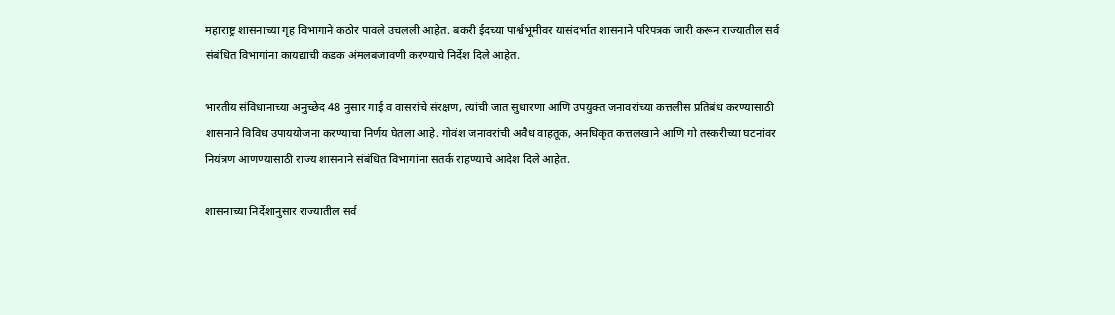महाराष्ट्र शासनाच्या गृह विभागाने कठोर पावले उचलली आहेत. बकरी ईदच्या पार्श्वभूमीवर यासंदर्भात शासनाने परिपत्रक जारी करून राज्यातील सर्व संबंधित विभागांना कायद्याची कडक अंमलबजावणी करण्याचे निर्देश दिले आहेत.

भारतीय संविधानाच्या अनुच्छेद 48 नुसार गाई व वासरांचे संरक्षण, त्यांची जात सुधारणा आणि उपयुक्त जनावरांच्या कत्तलीस प्रतिबंध करण्यासाठी शासनाने विविध उपाययोजना करण्याचा निर्णय घेतला आहे. गोवंश जनावरांची अवैध वाहतूक, अनधिकृत कत्तलखाने आणि गो तस्करीच्या घटनांवर नियंत्रण आणण्यासाठी राज्य शासनाने संबंधित विभागांना सतर्क राहण्याचे आदेश दिले आहेत.

शासनाच्या निर्देशानुसार राज्यातील सर्व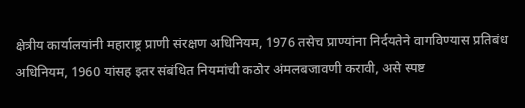क्षेत्रीय कार्यालयांनी महाराष्ट्र प्राणी संरक्षण अधिनियम, 1976 तसेच प्राण्यांना निर्दयतेने वागविण्यास प्रतिबंध अधिनियम, 1960 यांसह इतर संबंधित नियमांची कठोर अंमलबजावणी करावी, असे स्पष्ट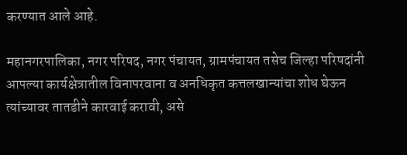करण्यात आले आहे.

महानगरपालिका, नगर परिषद, नगर पंचायत, ग्रामपंचायत तसेच जिल्हा परिषदांनी आपल्या कार्यक्षेत्रातील विनापरवाना व अनधिकृत कत्तलखान्यांचा शोध घेऊन त्यांच्यावर तातडीने कारवाई करावी, असे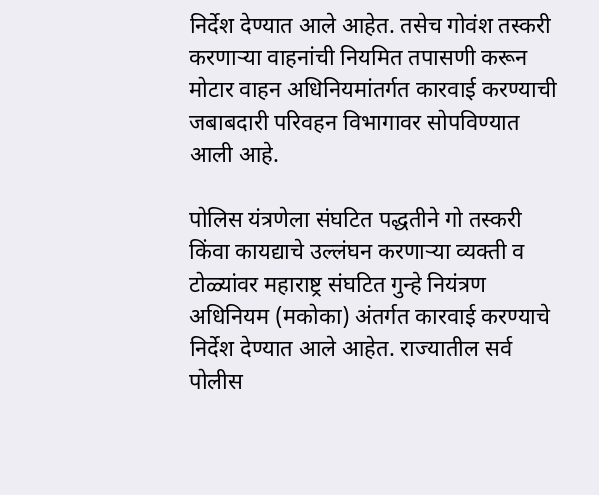निर्देश देण्यात आले आहेत. तसेच गोवंश तस्करी करणाऱ्या वाहनांची नियमित तपासणी करून मोटार वाहन अधिनियमांतर्गत कारवाई करण्याची जबाबदारी परिवहन विभागावर सोपविण्यात आली आहे.

पोलिस यंत्रणेला संघटित पद्धतीने गो तस्करी किंवा कायद्याचे उल्लंघन करणाऱ्या व्यक्ती व टोळ्यांवर महाराष्ट्र संघटित गुन्हे नियंत्रण अधिनियम (मकोका) अंतर्गत कारवाई करण्याचे निर्देश देण्यात आले आहेत. राज्यातील सर्व पोलीस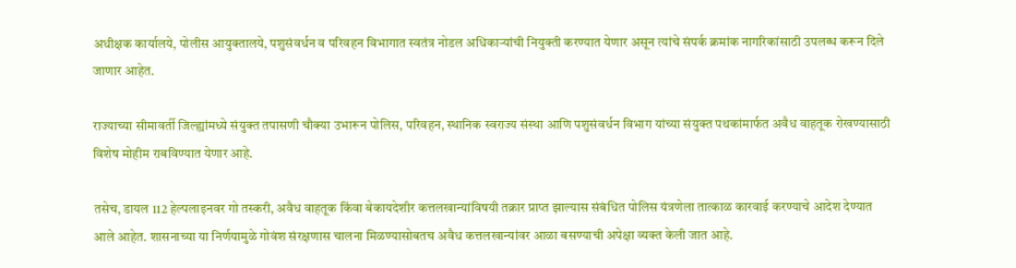अधीक्षक कार्यालये, पोलीस आयुक्तालये, पशुसंवर्धन व परिवहन विभागात स्वतंत्र नोडल अधिकाऱ्यांची नियुक्ती करण्यात येणार असून त्यांचे संपर्क क्रमांक नागरिकांसाठी उपलब्ध करून दिले जाणार आहेत.

राज्याच्या सीमावर्ती जिल्ह्यांमध्ये संयुक्त तपासणी चौक्या उभारून पोलिस, परिवहन, स्थानिक स्वराज्य संस्था आणि पशुसंवर्धन विभाग यांच्या संयुक्त पथकांमार्फत अवैध वाहतूक रोखण्यासाठी विशेष मोहीम राबविण्यात येणार आहे.

तसेच, डायल 112 हेल्पलाइनवर गो तस्करी, अवैध वाहतूक किंवा बेकायदेशीर कत्तलखान्यांविषयी तक्रार प्राप्त झाल्यास संबंधित पोलिस यंत्रणेला तात्काळ कारवाई करण्याचे आदेश देण्यात आले आहेत. शासनाच्या या निर्णयामुळे गोवंश संरक्षणास चालना मिळण्यासोबतच अवैध कत्तलखान्यांवर आळा बसण्याची अपेक्षा व्यक्त केली जात आहे.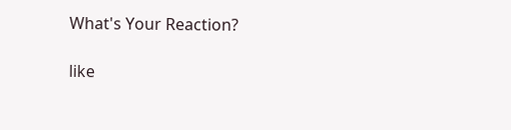What's Your Reaction?

like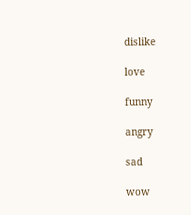dislike

love

funny

angry

sad

wow